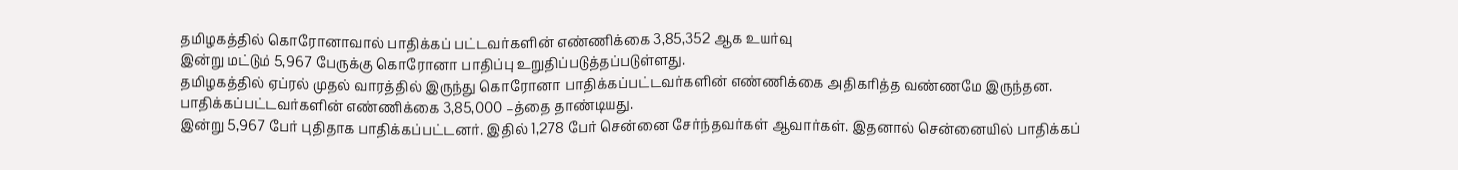தமிழகத்தில் கொரோனாவால் பாதிக்கப் பட்டவர்களின் எண்ணிக்கை 3,85,352 ஆக உயர்வு
இன்று மட்டும் 5,967 பேருக்கு கொரோனா பாதிப்பு உறுதிப்படுத்தப்படுள்ளது.
தமிழகத்தில் ஏப்ரல் முதல் வாரத்தில் இருந்து கொரோனா பாதிக்கப்பட்டவர்களின் எண்ணிக்கை அதிகரித்த வண்ணமே இருந்தன.
பாதிக்கப்பட்டவர்களின் எண்ணிக்கை 3,85,000 –த்தை தாண்டியது.
இன்று 5,967 பேர் புதிதாக பாதிக்கப்பட்டனர். இதில் 1,278 பேர் சென்னை சேர்ந்தவர்கள் ஆவார்கள். இதனால் சென்னையில் பாதிக்கப்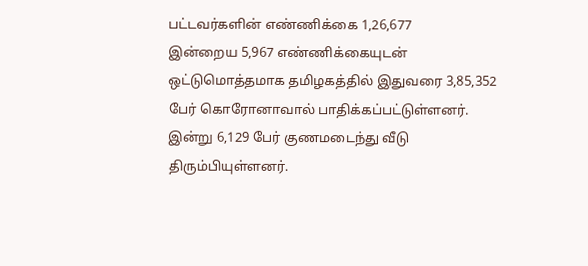பட்டவர்களின் எண்ணிக்கை 1,26,677
இன்றைய 5,967 எண்ணிக்கையுடன் ஒட்டுமொத்தமாக தமிழகத்தில் இதுவரை 3,85,352 பேர் கொரோனாவால் பாதிக்கப்பட்டுள்ளனர்.
இன்று 6,129 பேர் குணமடைந்து வீடு திரும்பியுள்ளனர்.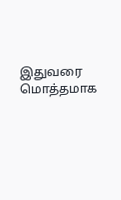இதுவரை மொத்தமாக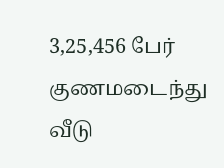3,25,456 பேர் குணமடைந்து வீடு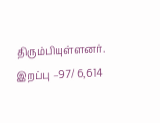திரும்பியுள்ளனர்.
இறப்பு –97/ 6,614